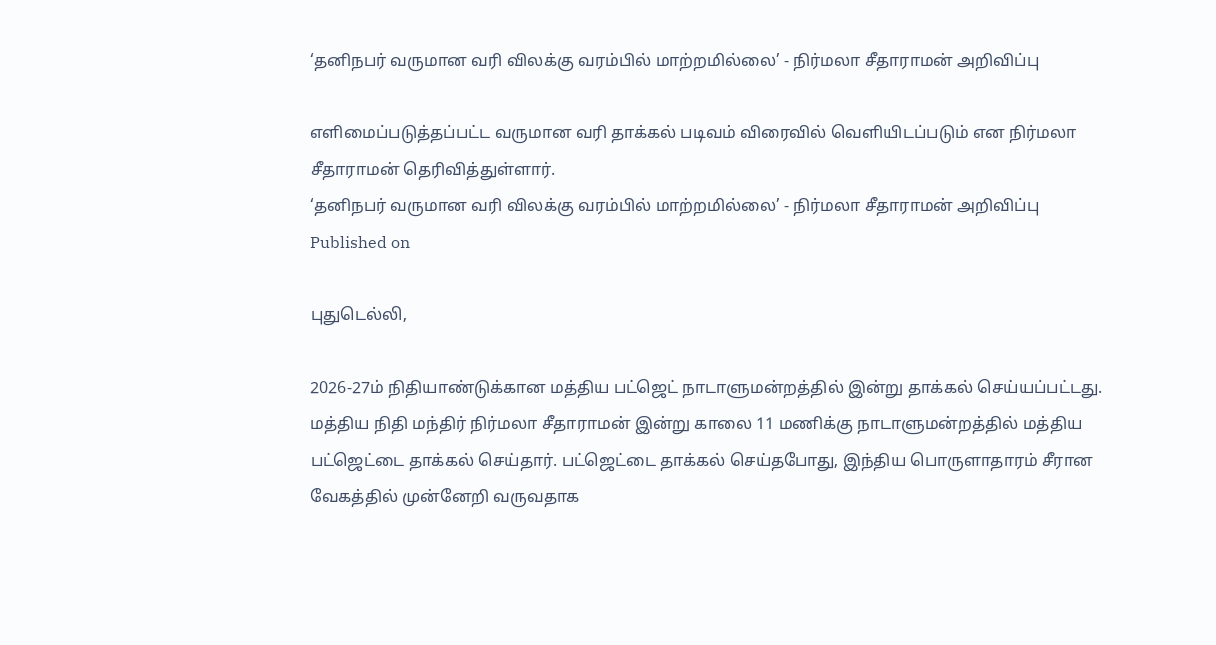‘தனிநபர் வருமான வரி விலக்கு வரம்பில் மாற்றமில்லை’ - நிர்மலா சீதாராமன் அறிவிப்பு

எளிமைப்படுத்தப்பட்ட வருமான வரி தாக்கல் படிவம் விரைவில் வெளியிடப்படும் என நிர்மலா சீதாராமன் தெரிவித்துள்ளார்.
‘தனிநபர் வருமான வரி விலக்கு வரம்பில் மாற்றமில்லை’ - நிர்மலா சீதாராமன் அறிவிப்பு
Published on

புதுடெல்லி,

2026-27ம் நிதியாண்டுக்கான மத்திய பட்ஜெட் நாடாளுமன்றத்தில் இன்று தாக்கல் செய்யப்பட்டது. மத்திய நிதி மந்திர் நிர்மலா சீதாராமன் இன்று காலை 11 மணிக்கு நாடாளுமன்றத்தில் மத்திய பட்ஜெட்டை தாக்கல் செய்தார். பட்ஜெட்டை தாக்கல் செய்தபோது, இந்திய பொருளாதாரம் சீரான வேகத்தில் முன்னேறி வருவதாக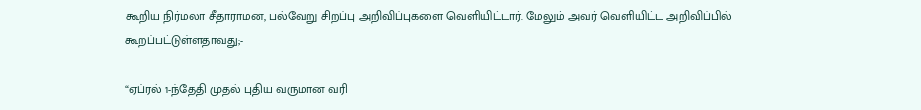கூறிய நிர்மலா சீதாராமன, பல்வேறு சிறப்பு அறிவிப்புகளை வெளியிட்டார். மேலும் அவர் வெளியிட்ட அறிவிப்பில் கூறப்பட்டுள்ளதாவது;-

“ஏப்ரல் 1-ந்தேதி முதல் புதிய வருமான வரி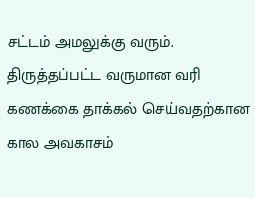சட்டம் அமலுக்கு வரும். திருத்தப்பட்ட வருமான வரி கணக்கை தாக்கல் செய்வதற்கான கால அவகாசம்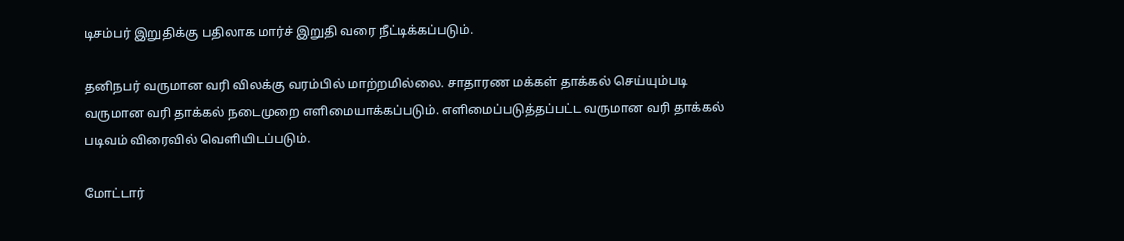டிசம்பர் இறுதிக்கு பதிலாக மார்ச் இறுதி வரை நீட்டிக்கப்படும்.

தனிநபர் வருமான வரி விலக்கு வரம்பில் மாற்றமில்லை. சாதாரண மக்கள் தாக்கல் செய்யும்படி வருமான வரி தாக்கல் நடைமுறை எளிமையாக்கப்படும். எளிமைப்படுத்தப்பட்ட வருமான வரி தாக்கல் படிவம் விரைவில் வெளியிடப்படும்.

மோட்டார்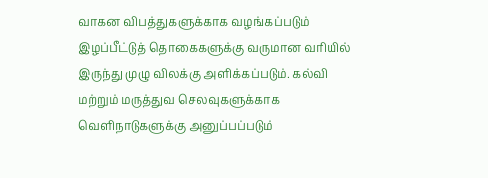வாகன விபத்துகளுக்காக வழங்கப்படும் இழப்பீட்டுத் தொகைகளுக்கு வருமான வரியில் இருந்து முழு விலக்கு அளிக்கப்படும். கல்வி மற்றும் மருத்துவ செலவுகளுக்காக வெளிநாடுகளுக்கு அனுப்பப்படும்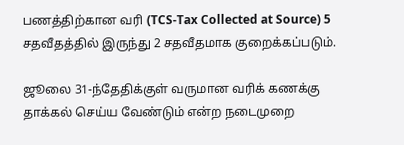பணத்திற்கான வரி (TCS-Tax Collected at Source) 5 சதவீதத்தில் இருந்து 2 சதவீதமாக குறைக்கப்படும்.

ஜூலை 31-ந்தேதிக்குள் வருமான வரிக் கணக்கு தாக்கல் செய்ய வேண்டும் என்ற நடைமுறை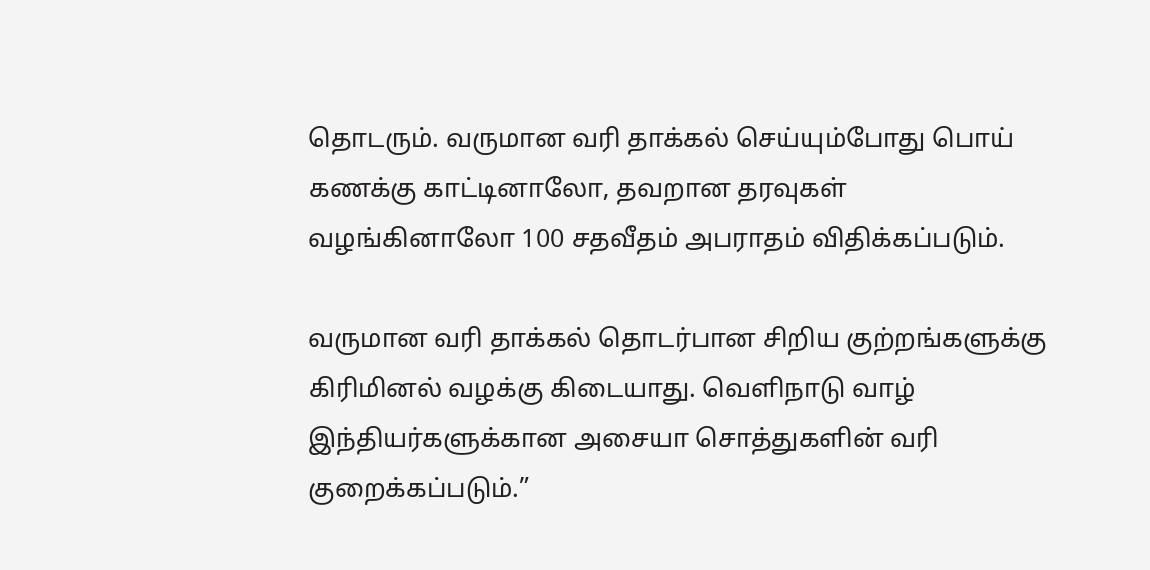தொடரும். வருமான வரி தாக்கல் செய்யும்போது பொய் கணக்கு காட்டினாலோ, தவறான தரவுகள் வழங்கினாலோ 100 சதவீதம் அபராதம் விதிக்கப்படும்.

வருமான வரி தாக்கல் தொடர்பான சிறிய குற்றங்களுக்கு கிரிமினல் வழக்கு கிடையாது. வெளிநாடு வாழ் இந்தியர்களுக்கான அசையா சொத்துகளின் வரி குறைக்கப்படும்.”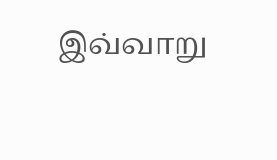இவ்வாறு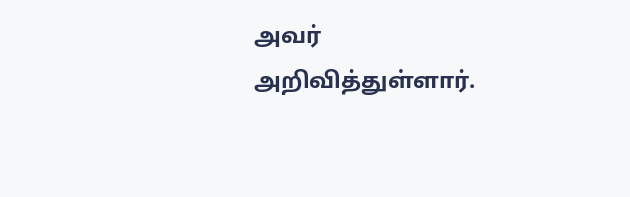அவர் அறிவித்துள்ளார்.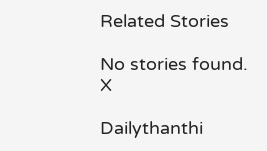Related Stories

No stories found.
X

Dailythanthi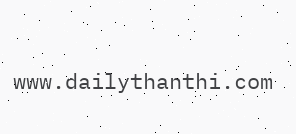www.dailythanthi.com